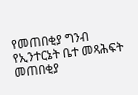የመጠበቂያ ግንብ የኢንተርኔት ቤተ መጻሕፍት
መጠበቂያ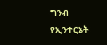ግንብ
የኢንተርኔት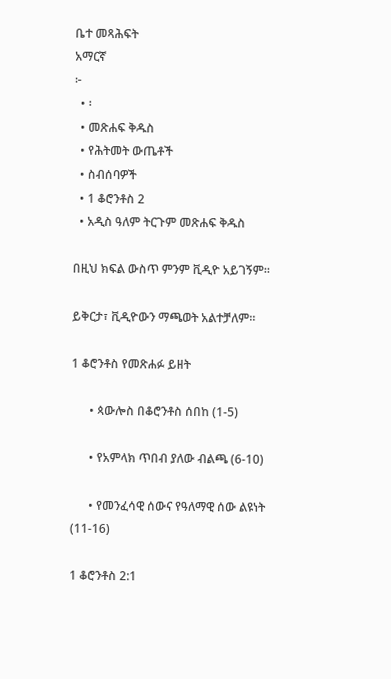ቤተ መጻሕፍት
አማርኛ
፦
  • ፡
  • መጽሐፍ ቅዱስ
  • የሕትመት ውጤቶች
  • ስብሰባዎች
  • 1 ቆሮንቶስ 2
  • አዲስ ዓለም ትርጉም መጽሐፍ ቅዱስ

በዚህ ክፍል ውስጥ ምንም ቪዲዮ አይገኝም።

ይቅርታ፣ ቪዲዮውን ማጫወት አልተቻለም።

1 ቆሮንቶስ የመጽሐፉ ይዘት

      • ጳውሎስ በቆሮንቶስ ሰበከ (1-5)

      • የአምላክ ጥበብ ያለው ብልጫ (6-10)

      • የመንፈሳዊ ሰውና የዓለማዊ ሰው ልዩነት (11-16)

1 ቆሮንቶስ 2:1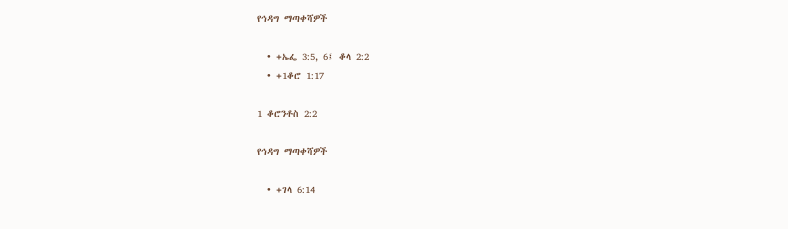የኅዳግ ማጣቀሻዎች

  • +ኤፌ 3:5, 6፤ ቆላ 2:2
  • +1ቆሮ 1:17

1 ቆሮንቶስ 2:2

የኅዳግ ማጣቀሻዎች

  • +ገላ 6:14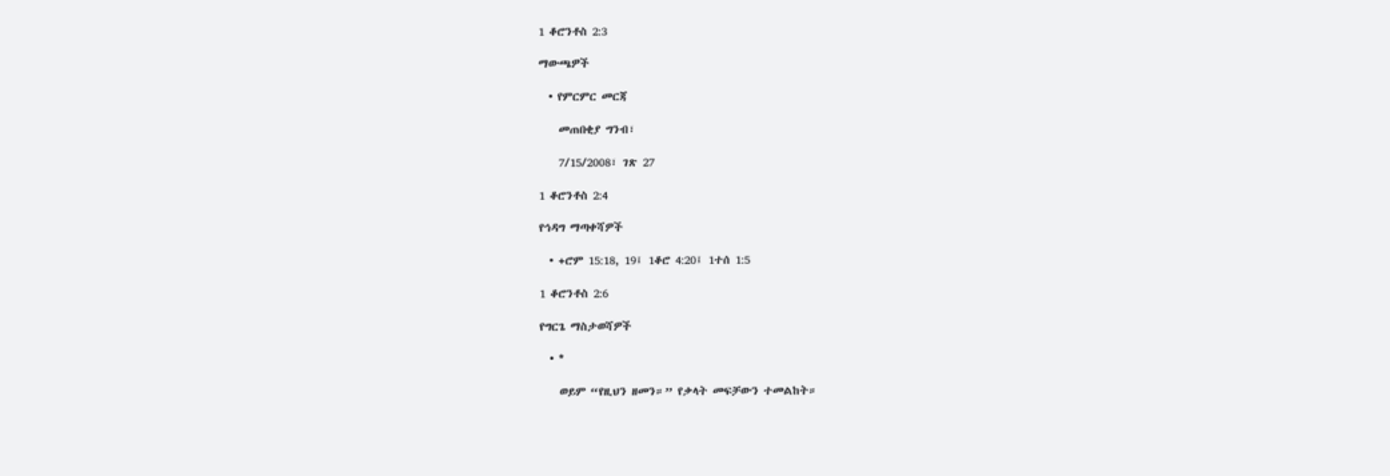1 ቆሮንቶስ 2:3

ማውጫዎች

  • የምርምር መርጃ

    መጠበቂያ ግንብ፣

    7/15/2008፣ ገጽ 27

1 ቆሮንቶስ 2:4

የኅዳግ ማጣቀሻዎች

  • +ሮም 15:18, 19፤ 1ቆሮ 4:20፤ 1ተሰ 1:5

1 ቆሮንቶስ 2:6

የግርጌ ማስታወሻዎች

  • *

    ወይም “የዚህን ዘመን።” የቃላት መፍቻውን ተመልከት።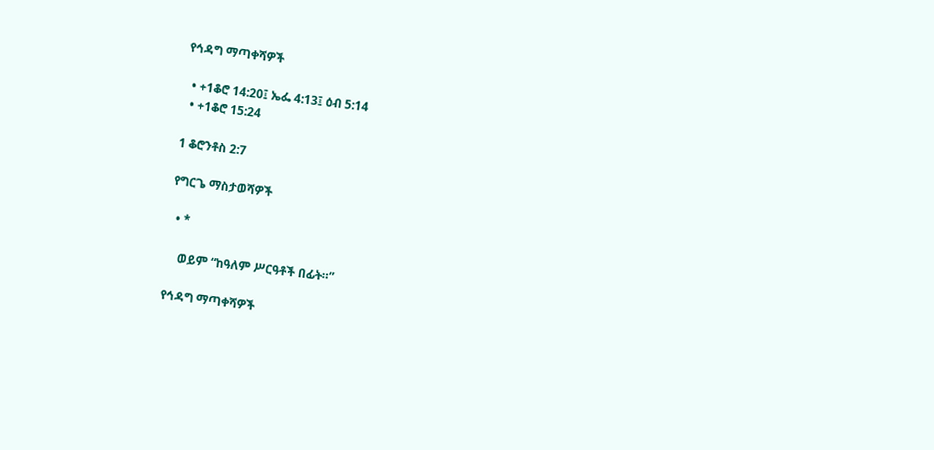የኅዳግ ማጣቀሻዎች

  • +1ቆሮ 14:20፤ ኤፌ 4:13፤ ዕብ 5:14
  • +1ቆሮ 15:24

1 ቆሮንቶስ 2:7

የግርጌ ማስታወሻዎች

  • *

    ወይም “ከዓለም ሥርዓቶች በፊት።”

የኅዳግ ማጣቀሻዎች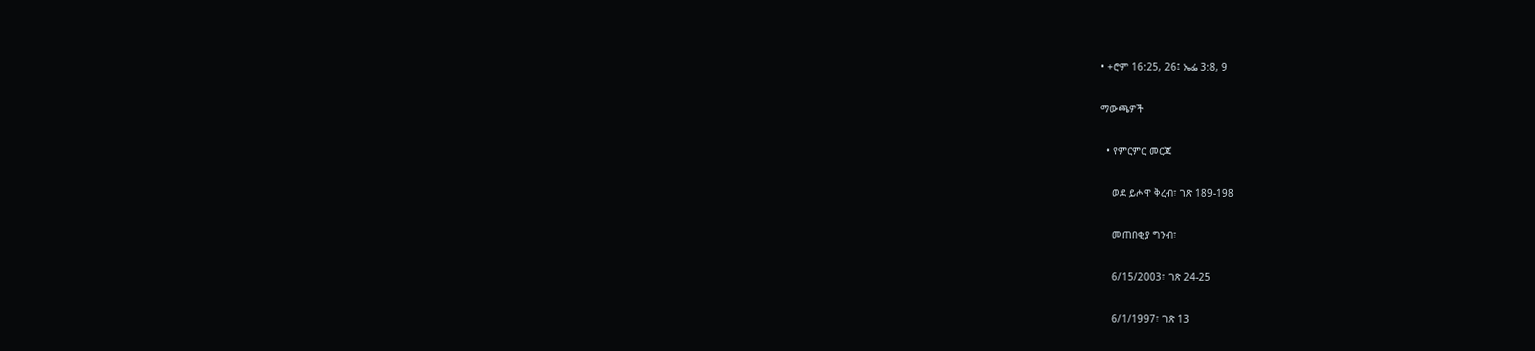• +ሮም 16:25, 26፤ ኤፌ 3:8, 9

ማውጫዎች

  • የምርምር መርጃ

    ወደ ይሖዋ ቅረብ፣ ገጽ 189-198

    መጠበቂያ ግንብ፣

    6/15/2003፣ ገጽ 24-25

    6/1/1997፣ ገጽ 13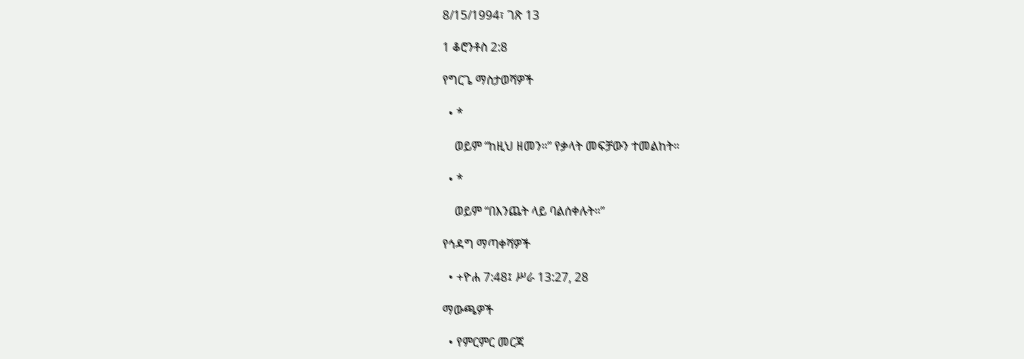8/15/1994፣ ገጽ 13

1 ቆሮንቶስ 2:8

የግርጌ ማስታወሻዎች

  • *

    ወይም “ከዚህ ዘመን።” የቃላት መፍቻውን ተመልከት።

  • *

    ወይም “በእንጨት ላይ ባልሰቀሉት።”

የኅዳግ ማጣቀሻዎች

  • +ዮሐ 7:48፤ ሥራ 13:27, 28

ማውጫዎች

  • የምርምር መርጃ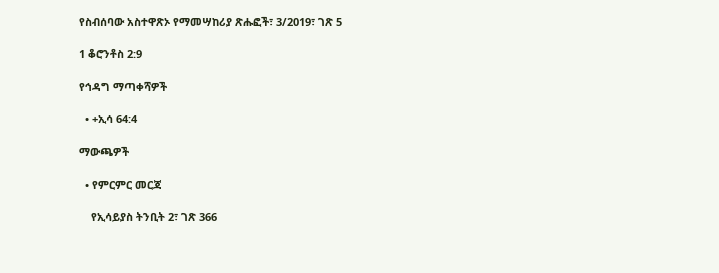የስብሰባው አስተዋጽኦ የማመሣከሪያ ጽሑፎች፣ 3/2019፣ ገጽ 5

1 ቆሮንቶስ 2:9

የኅዳግ ማጣቀሻዎች

  • +ኢሳ 64:4

ማውጫዎች

  • የምርምር መርጃ

    የኢሳይያስ ትንቢት 2፣ ገጽ 366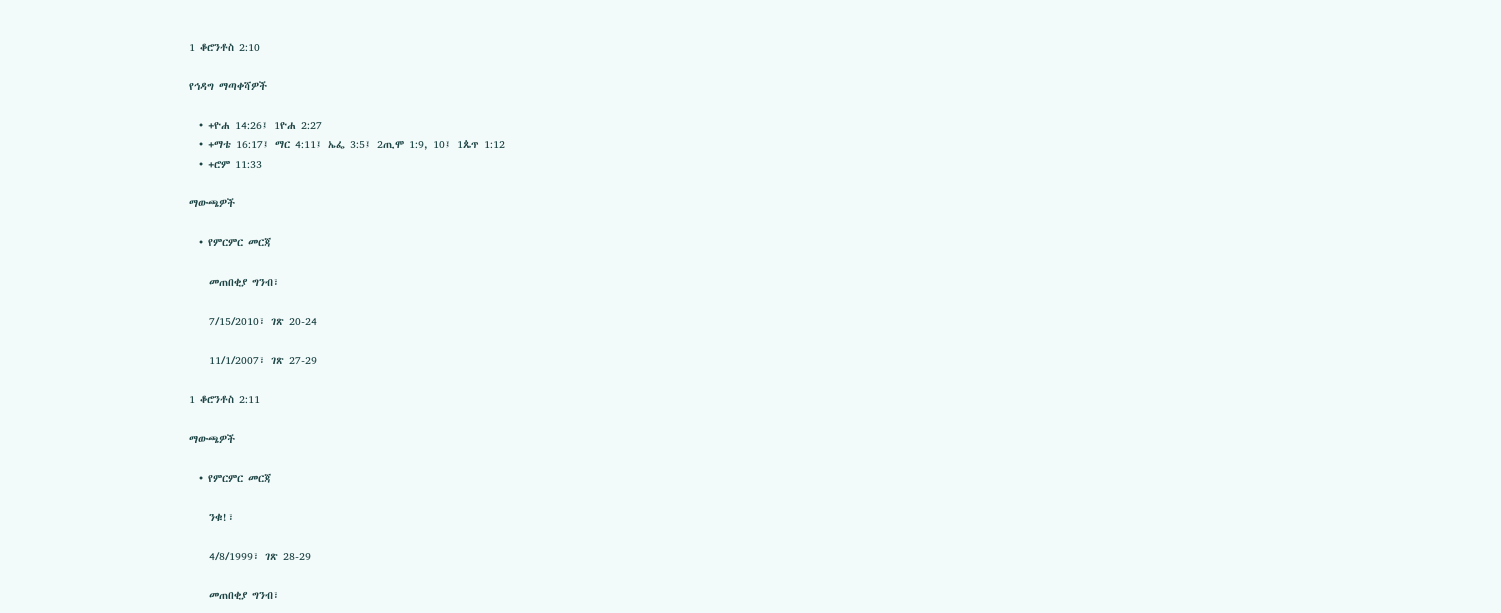1 ቆሮንቶስ 2:10

የኅዳግ ማጣቀሻዎች

  • +ዮሐ 14:26፤ 1ዮሐ 2:27
  • +ማቴ 16:17፤ ማር 4:11፤ ኤፌ 3:5፤ 2ጢሞ 1:9, 10፤ 1ጴጥ 1:12
  • +ሮም 11:33

ማውጫዎች

  • የምርምር መርጃ

    መጠበቂያ ግንብ፣

    7/15/2010፣ ገጽ 20-24

    11/1/2007፣ ገጽ 27-29

1 ቆሮንቶስ 2:11

ማውጫዎች

  • የምርምር መርጃ

    ንቁ!፣

    4/8/1999፣ ገጽ 28-29

    መጠበቂያ ግንብ፣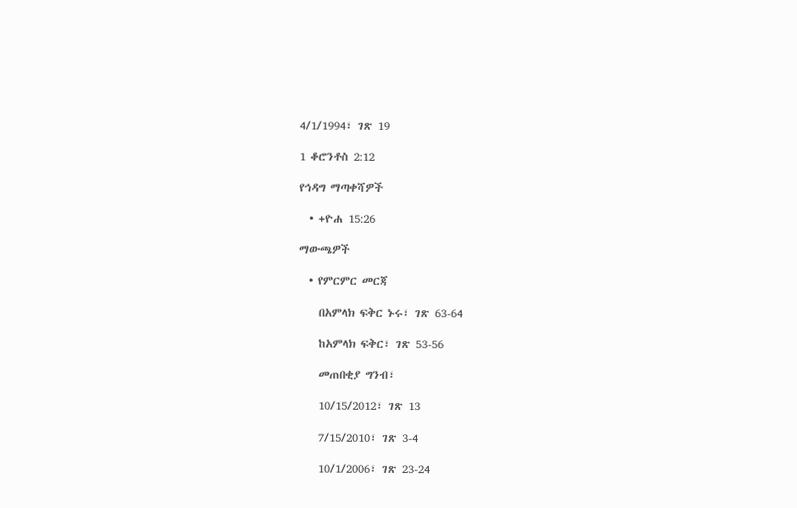4/1/1994፣ ገጽ 19

1 ቆሮንቶስ 2:12

የኅዳግ ማጣቀሻዎች

  • +ዮሐ 15:26

ማውጫዎች

  • የምርምር መርጃ

    በአምላክ ፍቅር ኑሩ፣ ገጽ 63-64

    ከአምላክ ፍቅር፣ ገጽ 53-56

    መጠበቂያ ግንብ፣

    10/15/2012፣ ገጽ 13

    7/15/2010፣ ገጽ 3-4

    10/1/2006፣ ገጽ 23-24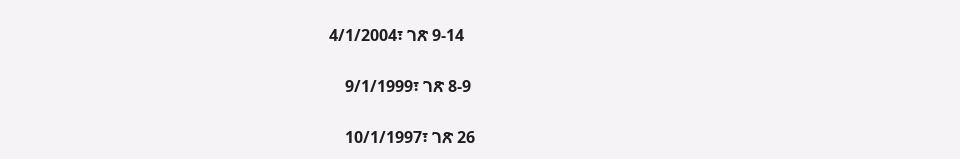4/1/2004፣ ገጽ 9-14

    9/1/1999፣ ገጽ 8-9

    10/1/1997፣ ገጽ 26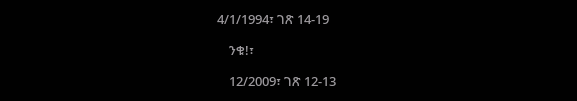4/1/1994፣ ገጽ 14-19

    ንቁ!፣

    12/2009፣ ገጽ 12-13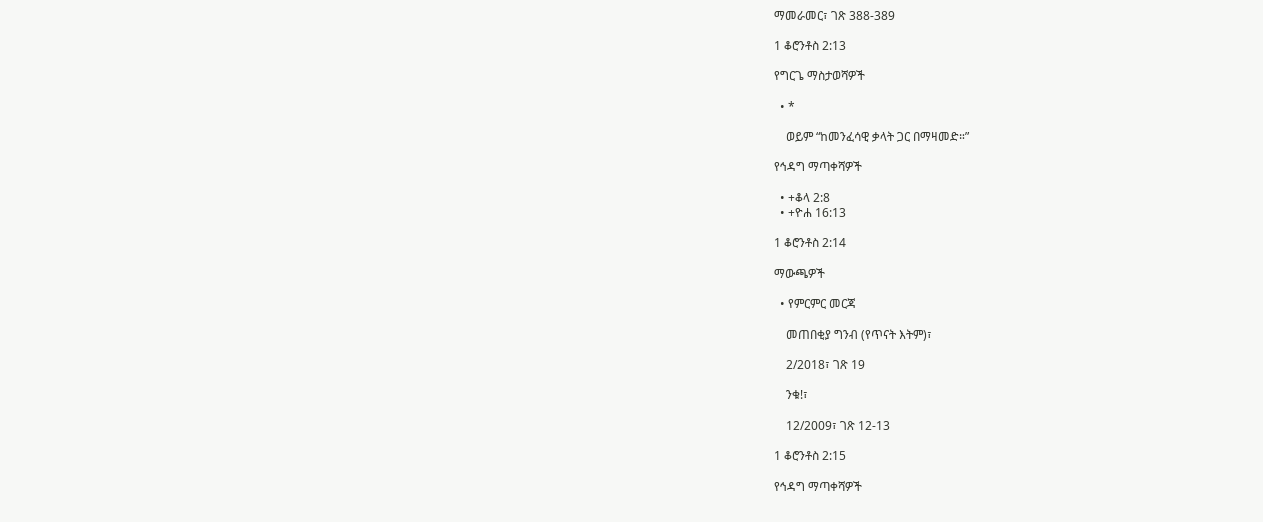ማመራመር፣ ገጽ 388-389

1 ቆሮንቶስ 2:13

የግርጌ ማስታወሻዎች

  • *

    ወይም “ከመንፈሳዊ ቃላት ጋር በማዛመድ።”

የኅዳግ ማጣቀሻዎች

  • +ቆላ 2:8
  • +ዮሐ 16:13

1 ቆሮንቶስ 2:14

ማውጫዎች

  • የምርምር መርጃ

    መጠበቂያ ግንብ (የጥናት እትም)፣

    2/2018፣ ገጽ 19

    ንቁ!፣

    12/2009፣ ገጽ 12-13

1 ቆሮንቶስ 2:15

የኅዳግ ማጣቀሻዎች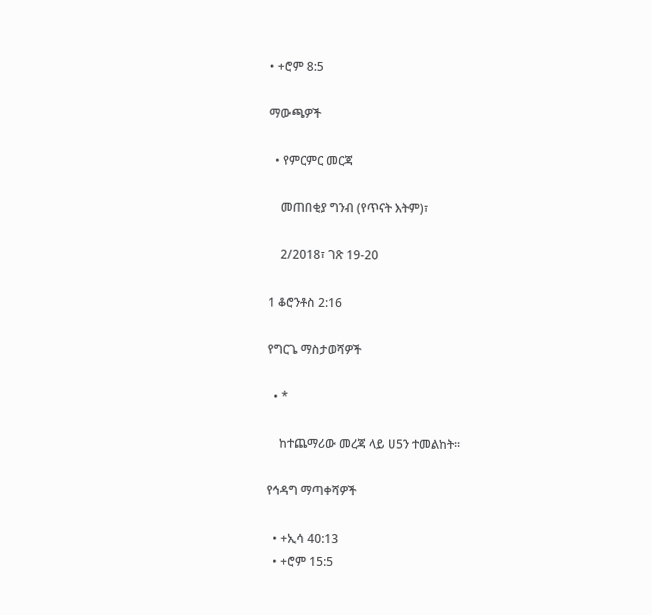• +ሮም 8:5

ማውጫዎች

  • የምርምር መርጃ

    መጠበቂያ ግንብ (የጥናት እትም)፣

    2/2018፣ ገጽ 19-20

1 ቆሮንቶስ 2:16

የግርጌ ማስታወሻዎች

  • *

    ከተጨማሪው መረጃ ላይ ሀ5ን ተመልከት።

የኅዳግ ማጣቀሻዎች

  • +ኢሳ 40:13
  • +ሮም 15:5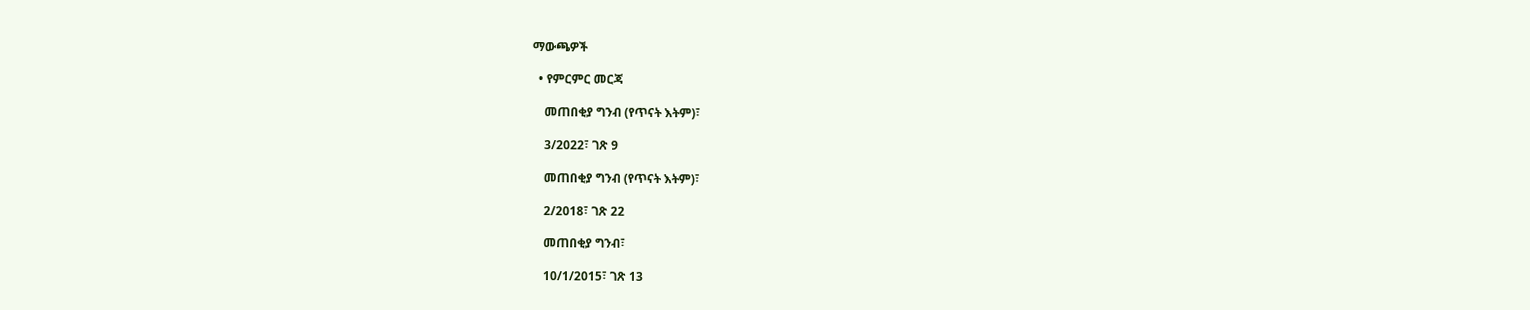ማውጫዎች

  • የምርምር መርጃ

    መጠበቂያ ግንብ (የጥናት እትም)፣

    3/2022፣ ገጽ 9

    መጠበቂያ ግንብ (የጥናት እትም)፣

    2/2018፣ ገጽ 22

    መጠበቂያ ግንብ፣

    10/1/2015፣ ገጽ 13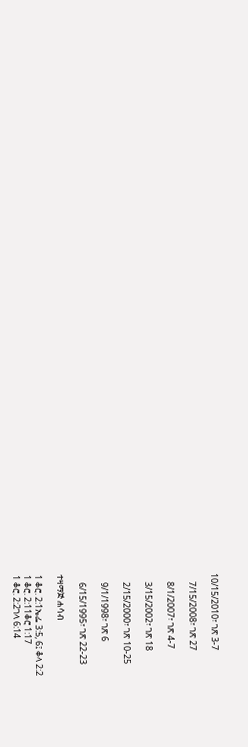10/15/2010፣ ገጽ 3-7

    7/15/2008፣ ገጽ 27

    8/1/2007፣ ገጽ 4-7

    3/15/2002፣ ገጽ 18

    2/15/2000፣ ገጽ 10-25

    9/1/1998፣ ገጽ 6

    6/15/1995፣ ገጽ 22-23

ተዛማጅ ሐሳብ

1 ቆሮ. 2:1ኤፌ 3:5, 6፤ ቆላ 2:2
1 ቆሮ. 2:11ቆሮ 1:17
1 ቆሮ. 2:2ገላ 6:14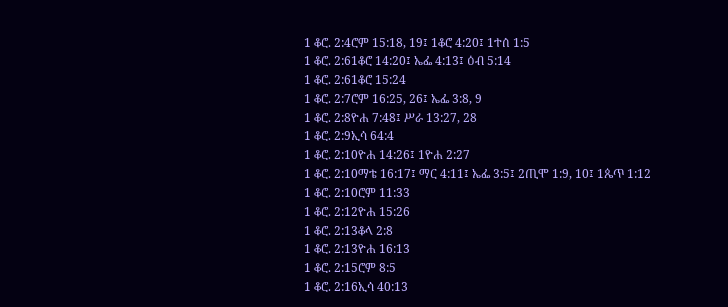1 ቆሮ. 2:4ሮም 15:18, 19፤ 1ቆሮ 4:20፤ 1ተሰ 1:5
1 ቆሮ. 2:61ቆሮ 14:20፤ ኤፌ 4:13፤ ዕብ 5:14
1 ቆሮ. 2:61ቆሮ 15:24
1 ቆሮ. 2:7ሮም 16:25, 26፤ ኤፌ 3:8, 9
1 ቆሮ. 2:8ዮሐ 7:48፤ ሥራ 13:27, 28
1 ቆሮ. 2:9ኢሳ 64:4
1 ቆሮ. 2:10ዮሐ 14:26፤ 1ዮሐ 2:27
1 ቆሮ. 2:10ማቴ 16:17፤ ማር 4:11፤ ኤፌ 3:5፤ 2ጢሞ 1:9, 10፤ 1ጴጥ 1:12
1 ቆሮ. 2:10ሮም 11:33
1 ቆሮ. 2:12ዮሐ 15:26
1 ቆሮ. 2:13ቆላ 2:8
1 ቆሮ. 2:13ዮሐ 16:13
1 ቆሮ. 2:15ሮም 8:5
1 ቆሮ. 2:16ኢሳ 40:13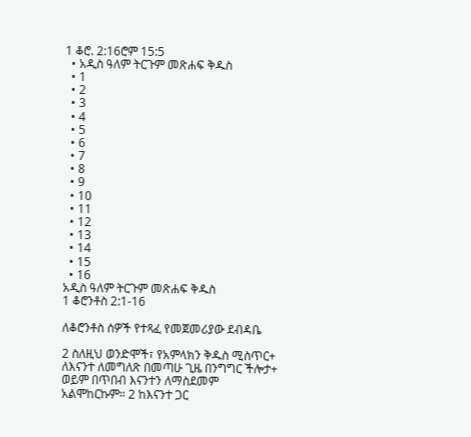1 ቆሮ. 2:16ሮም 15:5
  • አዲስ ዓለም ትርጉም መጽሐፍ ቅዱስ
  • 1
  • 2
  • 3
  • 4
  • 5
  • 6
  • 7
  • 8
  • 9
  • 10
  • 11
  • 12
  • 13
  • 14
  • 15
  • 16
አዲስ ዓለም ትርጉም መጽሐፍ ቅዱስ
1 ቆሮንቶስ 2:1-16

ለቆሮንቶስ ሰዎች የተጻፈ የመጀመሪያው ደብዳቤ

2 ስለዚህ ወንድሞች፣ የአምላክን ቅዱስ ሚስጥር+ ለእናንተ ለመግለጽ በመጣሁ ጊዜ በንግግር ችሎታ+ ወይም በጥበብ እናንተን ለማስደመም አልሞከርኩም። 2 ከእናንተ ጋር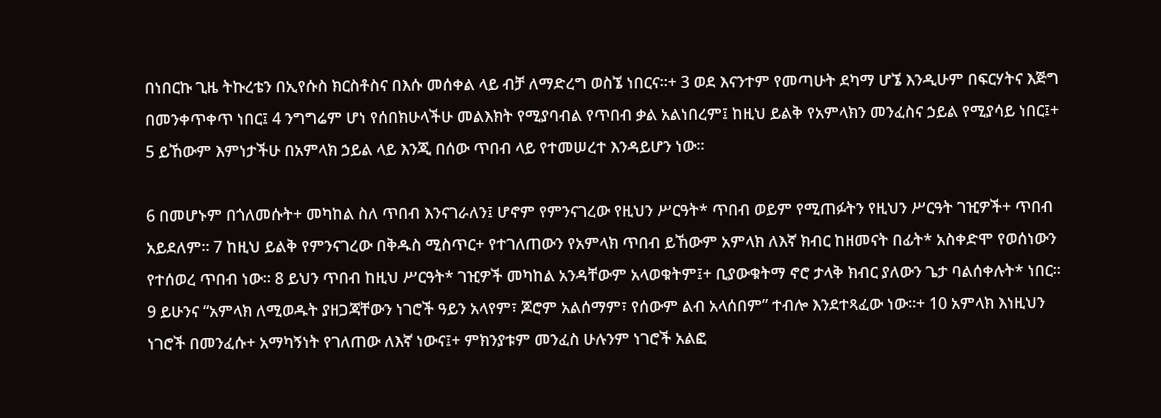በነበርኩ ጊዜ ትኩረቴን በኢየሱስ ክርስቶስና በእሱ መሰቀል ላይ ብቻ ለማድረግ ወስኜ ነበርና።+ 3 ወደ እናንተም የመጣሁት ደካማ ሆኜ እንዲሁም በፍርሃትና እጅግ በመንቀጥቀጥ ነበር፤ 4 ንግግሬም ሆነ የሰበክሁላችሁ መልእክት የሚያባብል የጥበብ ቃል አልነበረም፤ ከዚህ ይልቅ የአምላክን መንፈስና ኃይል የሚያሳይ ነበር፤+ 5 ይኸውም እምነታችሁ በአምላክ ኃይል ላይ እንጂ በሰው ጥበብ ላይ የተመሠረተ እንዳይሆን ነው።

6 በመሆኑም በጎለመሱት+ መካከል ስለ ጥበብ እንናገራለን፤ ሆኖም የምንናገረው የዚህን ሥርዓት* ጥበብ ወይም የሚጠፉትን የዚህን ሥርዓት ገዢዎች+ ጥበብ አይደለም። 7 ከዚህ ይልቅ የምንናገረው በቅዱስ ሚስጥር+ የተገለጠውን የአምላክ ጥበብ ይኸውም አምላክ ለእኛ ክብር ከዘመናት በፊት* አስቀድሞ የወሰነውን የተሰወረ ጥበብ ነው። 8 ይህን ጥበብ ከዚህ ሥርዓት* ገዢዎች መካከል አንዳቸውም አላወቁትም፤+ ቢያውቁትማ ኖሮ ታላቅ ክብር ያለውን ጌታ ባልሰቀሉት* ነበር። 9 ይሁንና “አምላክ ለሚወዱት ያዘጋጃቸውን ነገሮች ዓይን አላየም፣ ጆሮም አልሰማም፣ የሰውም ልብ አላሰበም” ተብሎ እንደተጻፈው ነው።+ 10 አምላክ እነዚህን ነገሮች በመንፈሱ+ አማካኝነት የገለጠው ለእኛ ነውና፤+ ምክንያቱም መንፈስ ሁሉንም ነገሮች አልፎ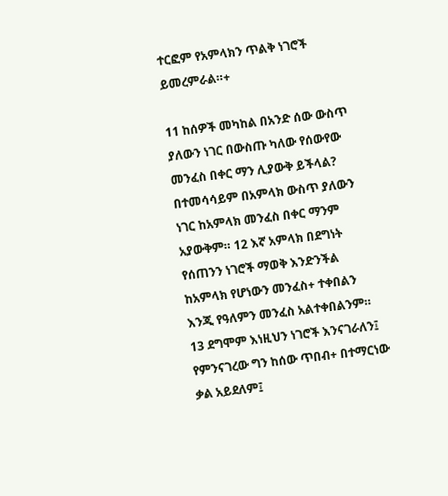ተርፎም የአምላክን ጥልቅ ነገሮች ይመረምራል።+

11 ከሰዎች መካከል በአንድ ሰው ውስጥ ያለውን ነገር በውስጡ ካለው የሰውየው መንፈስ በቀር ማን ሊያውቅ ይችላል? በተመሳሳይም በአምላክ ውስጥ ያለውን ነገር ከአምላክ መንፈስ በቀር ማንም አያውቅም። 12 እኛ አምላክ በደግነት የሰጠንን ነገሮች ማወቅ እንድንችል ከአምላክ የሆነውን መንፈስ+ ተቀበልን እንጂ የዓለምን መንፈስ አልተቀበልንም። 13 ደግሞም እነዚህን ነገሮች እንናገራለን፤ የምንናገረው ግን ከሰው ጥበብ+ በተማርነው ቃል አይደለም፤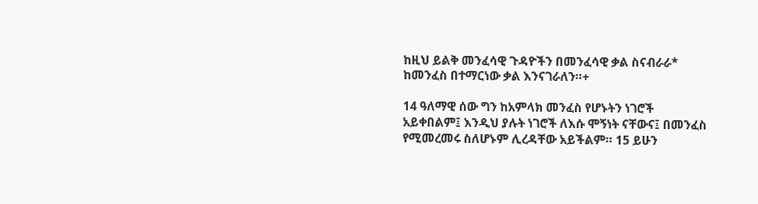ከዚህ ይልቅ መንፈሳዊ ጉዳዮችን በመንፈሳዊ ቃል ስናብራራ* ከመንፈስ በተማርነው ቃል እንናገራለን።+

14 ዓለማዊ ሰው ግን ከአምላክ መንፈስ የሆኑትን ነገሮች አይቀበልም፤ እንዲህ ያሉት ነገሮች ለእሱ ሞኝነት ናቸውና፤ በመንፈስ የሚመረመሩ ስለሆኑም ሊረዳቸው አይችልም። 15 ይሁን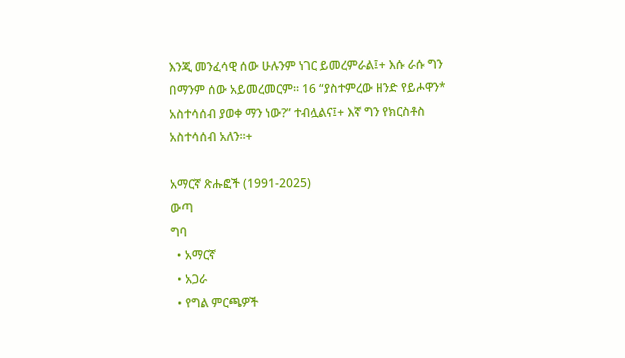እንጂ መንፈሳዊ ሰው ሁሉንም ነገር ይመረምራል፤+ እሱ ራሱ ግን በማንም ሰው አይመረመርም። 16 “ያስተምረው ዘንድ የይሖዋን* አስተሳሰብ ያወቀ ማን ነው?” ተብሏልና፤+ እኛ ግን የክርስቶስ አስተሳሰብ አለን።+

አማርኛ ጽሑፎች (1991-2025)
ውጣ
ግባ
  • አማርኛ
  • አጋራ
  • የግል ምርጫዎች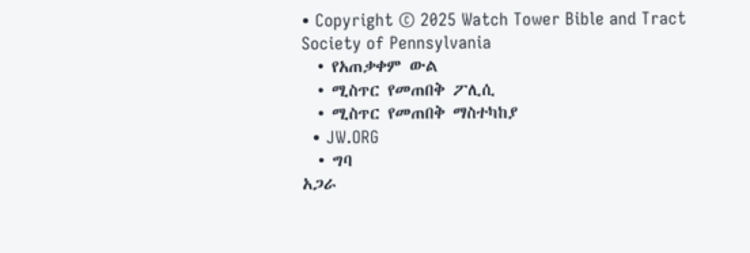• Copyright © 2025 Watch Tower Bible and Tract Society of Pennsylvania
  • የአጠቃቀም ውል
  • ሚስጥር የመጠበቅ ፖሊሲ
  • ሚስጥር የመጠበቅ ማስተካከያ
  • JW.ORG
  • ግባ
አጋራ